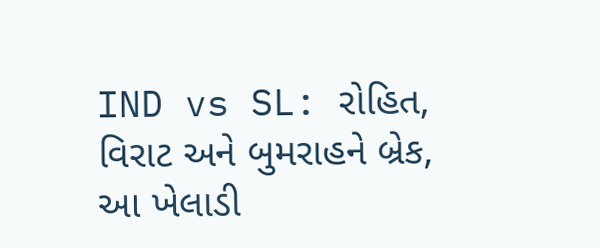IND vs SL: રોહિત, વિરાટ અને બુમરાહને બ્રેક, આ ખેલાડી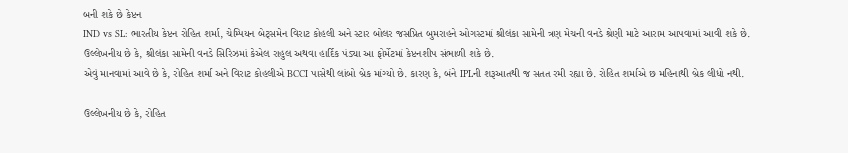બની શકે છે કેપ્ટન
IND vs SL: ભારતીય કેપ્ટન રોહિત શર્મા, ચેમ્પિયન બેટ્સમેન વિરાટ કોહલી અને સ્ટાર બોલર જસપ્રિત બુમરાહને ઓગસ્ટમાં શ્રીલંકા સામેની ત્રણ મેચની વનડે શ્રેણી માટે આરામ આપવામાં આવી શકે છે.
ઉલ્લેખનીય છે કે, શ્રીલંકા સામેની વનડે સિરિઝમાં કેએલ રાહુલ અથવા હાર્દિક પંડ્યા આ ફોર્મેટમાં કેપ્ટનશીપ સંભાળી શકે છે.
એવું માનવામાં આવે છે કે, રોહિત શર્મા અને વિરાટ કોહલીએ BCCI પાસેથી લાંબો બ્રેક માંગ્યો છે. કારણ કે, બંને IPLની શરૂઆતથી જ સતત રમી રહ્યા છે. રોહિત શર્માએ છ મહિનાથી બ્રેક લીધો નથી.

ઉલ્લેખનીય છે કે, રોહિત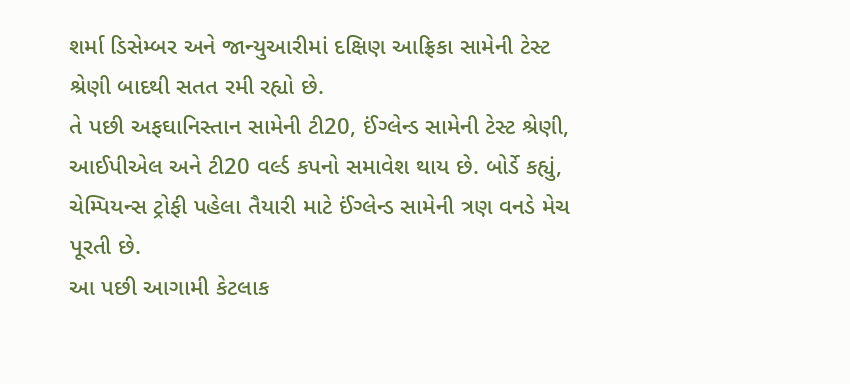શર્મા ડિસેમ્બર અને જાન્યુઆરીમાં દક્ષિણ આફ્રિકા સામેની ટેસ્ટ શ્રેણી બાદથી સતત રમી રહ્યો છે.
તે પછી અફઘાનિસ્તાન સામેની ટી20, ઈંગ્લેન્ડ સામેની ટેસ્ટ શ્રેણી, આઈપીએલ અને ટી20 વર્લ્ડ કપનો સમાવેશ થાય છે. બોર્ડે કહ્યું, ચેમ્પિયન્સ ટ્રોફી પહેલા તૈયારી માટે ઈંગ્લેન્ડ સામેની ત્રણ વનડે મેચ પૂરતી છે.
આ પછી આગામી કેટલાક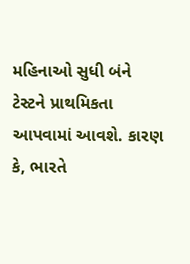મહિનાઓ સુધી બંને ટેસ્ટને પ્રાથમિકતા આપવામાં આવશે. કારણ કે, ભારતે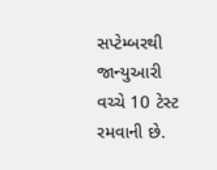સપ્ટેમ્બરથી જાન્યુઆરી વચ્ચે 10 ટેસ્ટ રમવાની છે.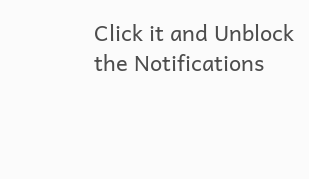Click it and Unblock the Notifications